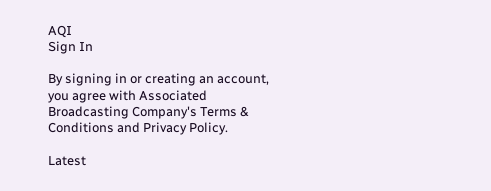AQI
Sign In

By signing in or creating an account, you agree with Associated Broadcasting Company's Terms & Conditions and Privacy Policy.

Latest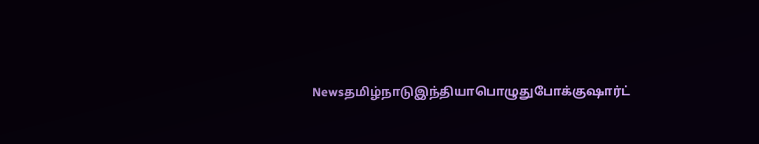Newsதமிழ்நாடுஇந்தியாபொழுதுபோக்குஷார்ட்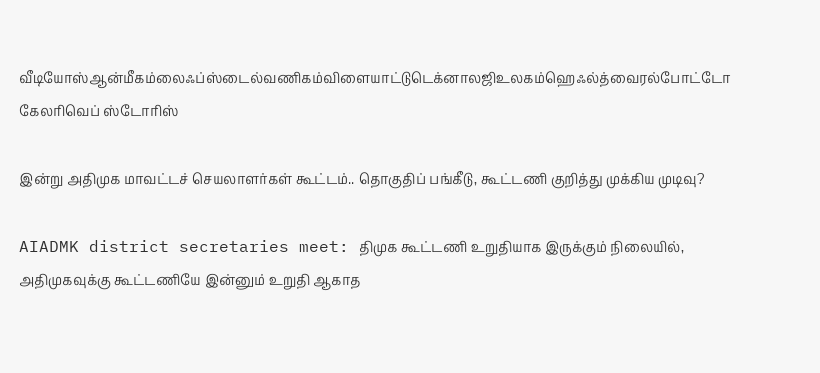வீடியோஸ்ஆன்மீகம்லைஃப்ஸ்டைல்வணிகம்விளையாட்டுடெக்னாலஜிஉலகம்ஹெஃல்த்வைரல்போட்டோ கேலரிவெப் ஸ்டோரிஸ்

இன்று அதிமுக மாவட்டச் செயலாளர்கள் கூட்டம்.. தொகுதிப் பங்கீடு, கூட்டணி குறித்து முக்கிய முடிவு?

AIADMK district secretaries meet: திமுக கூட்டணி உறுதியாக இருக்கும் நிலையில், அதிமுகவுக்கு கூட்டணியே இன்னும் உறுதி ஆகாத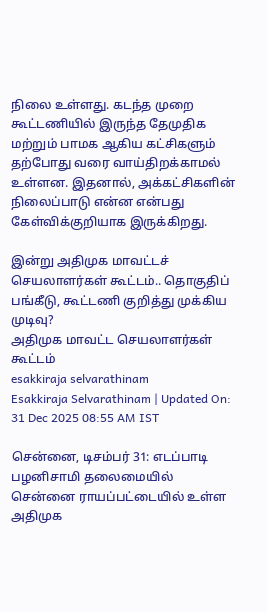நிலை உள்ளது. கடந்த முறை கூட்டணியில் இருந்த தேமுதிக மற்றும் பாமக ஆகிய கட்சிகளும் தற்போது வரை வாய்திறக்காமல் உள்ளன. இதனால், அக்கட்சிகளின் நிலைப்பாடு என்ன என்பது கேள்விக்குறியாக இருக்கிறது.

இன்று அதிமுக மாவட்டச் செயலாளர்கள் கூட்டம்.. தொகுதிப் பங்கீடு, கூட்டணி குறித்து முக்கிய முடிவு?
அதிமுக மாவட்ட செயலாளர்கள் கூட்டம்
esakkiraja selvarathinam
Esakkiraja Selvarathinam | Updated On: 31 Dec 2025 08:55 AM IST

சென்னை, டிசம்பர் 31: எடப்பாடி பழனிசாமி தலைமையில் சென்னை ராயப்பட்டையில் உள்ள அதிமுக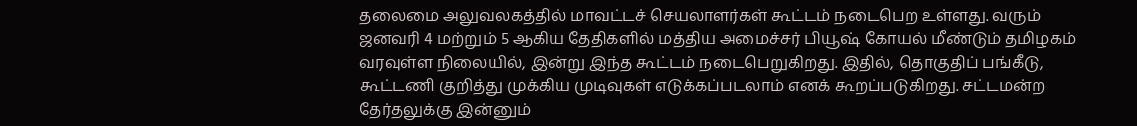தலைமை அலுவலகத்தில் மாவட்டச் செயலாளர்கள் கூட்டம் நடைபெற உள்ளது. வரும் ஜனவரி 4 மற்றும் 5 ஆகிய தேதிகளில் மத்திய அமைச்சர் பியூஷ் கோயல் மீண்டும் தமிழகம் வரவுள்ள நிலையில், இன்று இந்த கூட்டம் நடைபெறுகிறது. இதில், தொகுதிப் பங்கீடு, கூட்டணி குறித்து முக்கிய முடிவுகள் எடுக்கப்படலாம் எனக் கூறப்படுகிறது. சட்டமன்ற தேர்தலுக்கு இன்னும்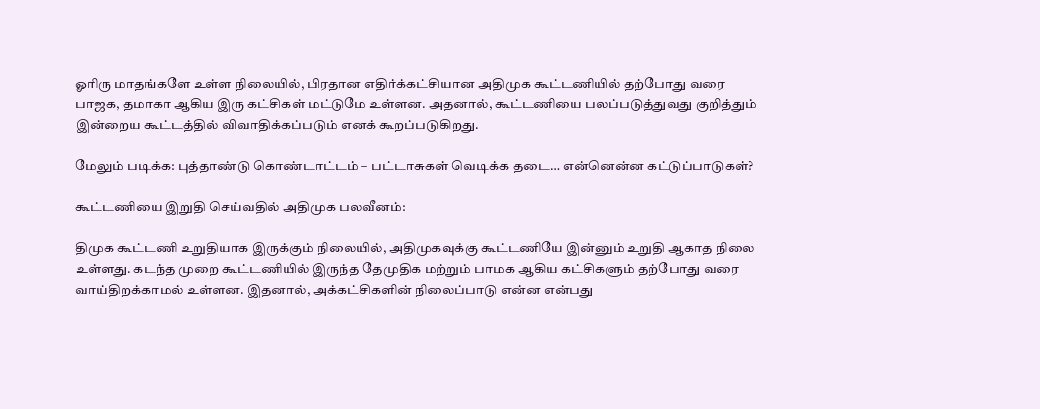ஓரிரு மாதங்களே உள்ள நிலையில், பிரதான எதிர்க்கட்சியான அதிமுக கூட்டணியில் தற்போது வரை பாஜக, தமாகா ஆகிய இரு கட்சிகள் மட்டுமே உள்ளன. அதனால், கூட்டணியை பலப்படுத்துவது குறித்தும் இன்றைய கூட்டத்தில் விவாதிக்கப்படும் எனக் கூறப்படுகிறது.

மேலும் படிக்க: புத்தாண்டு கொண்டாட்டம் – பட்டாசுகள் வெடிக்க தடை… என்னென்ன கட்டுப்பாடுகள்?

கூட்டணியை இறுதி செய்வதில் அதிமுக பலவீனம்:

திமுக கூட்டணி உறுதியாக இருக்கும் நிலையில், அதிமுகவுக்கு கூட்டணியே இன்னும் உறுதி ஆகாத நிலை உள்ளது. கடந்த முறை கூட்டணியில் இருந்த தேமுதிக மற்றும் பாமக ஆகிய கட்சிகளும் தற்போது வரை வாய்திறக்காமல் உள்ளன. இதனால், அக்கட்சிகளின் நிலைப்பாடு என்ன என்பது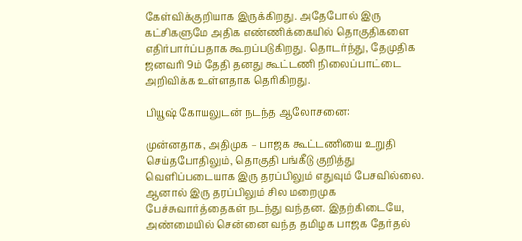கேள்விக்குறியாக இருக்கிறது. அதேபோல் இரு கட்சிகளுமே அதிக எண்ணிக்கையில் தொகுதிகளை எதிர்பார்ப்பதாக கூறப்படுகிறது. தொடர்ந்து, தேமுதிக ஜனவரி 9ம் தேதி தனது கூட்டணி நிலைப்பாட்டை அறிவிக்க உள்ளதாக தெரிகிறது.

பியூஷ் கோயலுடன் நடந்த ஆலோசனை:

முன்னதாக, அதிமுக – பாஜக கூட்டணியை உறுதி செய்தபோதிலும், தொகுதி பங்கீடு குறித்து வெளிப்படையாக இரு தரப்பிலும் எதுவும் பேசவில்லை. ஆனால் இரு தரப்பிலும் சில மறைமுக பேச்சுவார்த்தைகள் நடந்து வந்தன. இதற்கிடையே, அண்மையில் சென்னை வந்த தமிழக பாஜக தேர்தல்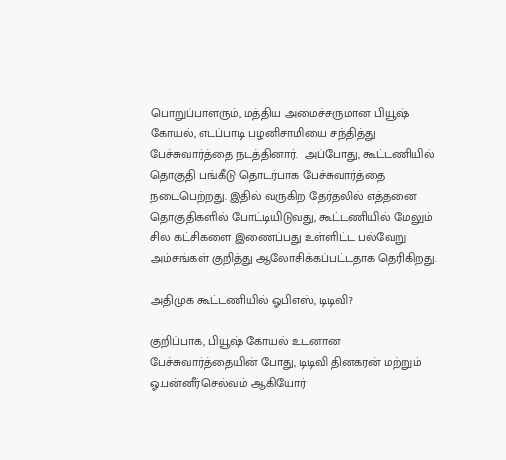பொறுப்பாளரும், மத்திய அமைச்சருமான பியூஷ் கோயல், எடப்பாடி பழனிசாமியை சந்தித்து பேச்சுவார்த்தை நடத்தினார்.  அப்போது, கூட்டணியில் தொகுதி பங்கீடு தொடர்பாக பேச்சுவார்த்தை நடைபெற்றது. இதில் வருகிற தேர்தலில் எத்தனை தொகுதிகளில் போட்டியிடுவது, கூட்டணியில் மேலும் சில கட்சிகளை இணைப்பது உள்ளிட்ட பல்வேறு அம்சங்கள் குறித்து ஆலோசிக்கப்பட்டதாக தெரிகிறது.

அதிமுக கூட்டணியில் ஓபிஎஸ், டிடிவி?

குறிப்பாக, பியூஷ் கோயல் உடனான பேச்சுவார்த்தையின் போது, டிடிவி தினகரன் மற்றும் ஓ.பன்னீர்செல்வம் ஆகியோர்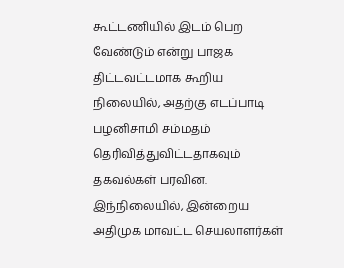கூட்டணியில் இடம் பெற வேண்டும் என்று பாஜக திட்டவட்டமாக கூறிய நிலையில், அதற்கு எடப்பாடி பழனிசாமி சம்மதம் தெரிவித்துவிட்டதாகவும் தகவல்கள் பரவின. இந்நிலையில், இன்றைய அதிமுக மாவட்ட செயலாளர்கள்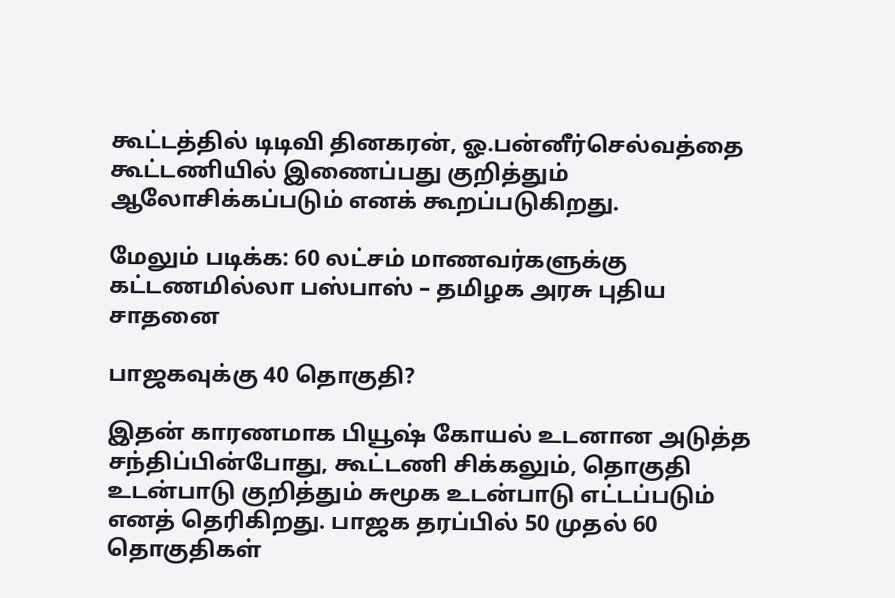கூட்டத்தில் டிடிவி தினகரன், ஓ.பன்னீர்செல்வத்தை கூட்டணியில் இணைப்பது குறித்தும் ஆலோசிக்கப்படும் எனக் கூறப்படுகிறது.

மேலும் படிக்க: 60 லட்சம் மாணவர்களுக்கு கட்டணமில்லா பஸ்பாஸ் – தமிழக அரசு புதிய சாதனை

பாஜகவுக்கு 40 தொகுதி?

இதன் காரணமாக பியூஷ் கோயல் உடனான அடுத்த சந்திப்பின்போது, கூட்டணி சிக்கலும், தொகுதி உடன்பாடு குறித்தும் சுமூக உடன்பாடு எட்டப்படும் எனத் தெரிகிறது. பாஜக தரப்பில் 50 முதல் 60 தொகுதிகள்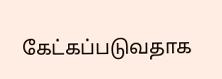கேட்கப்படுவதாக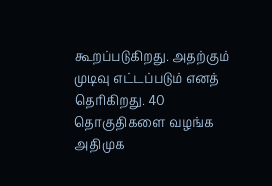கூறப்படுகிறது. அதற்கும் முடிவு எட்டப்படும் எனத் தெரிகிறது. 40 தொகுதிகளை வழங்க அதிமுக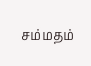சம்மதம்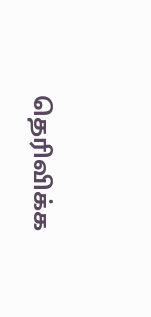தெரிவிக்க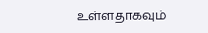உள்ளதாகவும்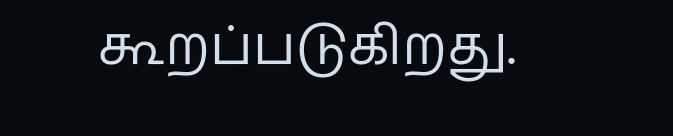கூறப்படுகிறது.